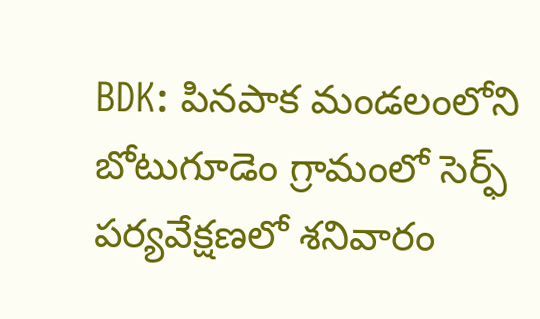BDK: పినపాక మండలంలోని బోటుగూడెం గ్రామంలో సెర్ఫ్ పర్యవేక్షణలో శనివారం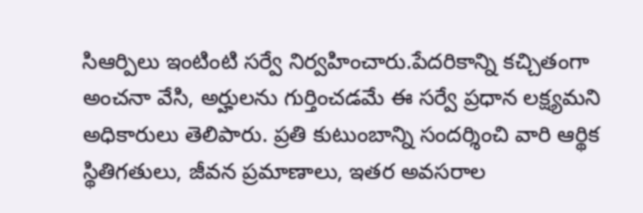సిఆర్పిలు ఇంటింటి సర్వే నిర్వహించారు.పేదరికాన్ని కచ్చితంగా అంచనా వేసి, అర్హులను గుర్తించడమే ఈ సర్వే ప్రధాన లక్ష్యమని అధికారులు తెలిపారు. ప్రతి కుటుంబాన్ని సందర్శించి వారి ఆర్థిక స్థితిగతులు, జీవన ప్రమాణాలు, ఇతర అవసరాల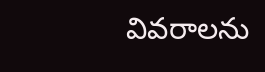వివరాలను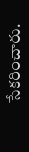సేకరించారు.